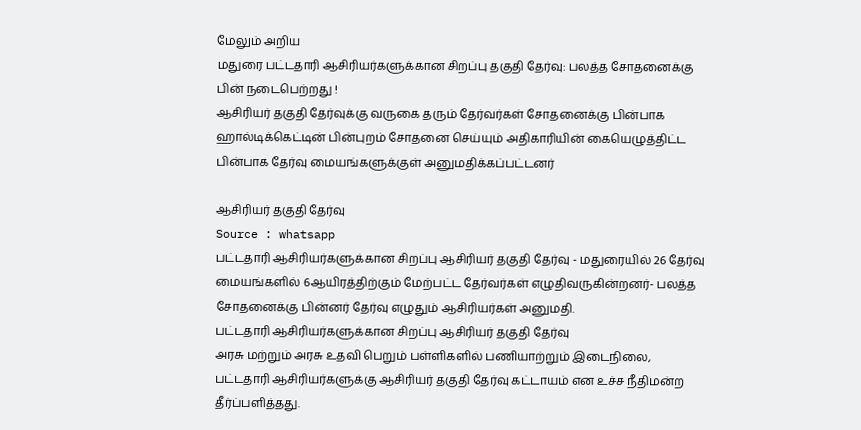மேலும் அறிய
மதுரை பட்டதாரி ஆசிரியர்களுக்கான சிறப்பு தகுதி தேர்வு: பலத்த சோதனைக்கு பின் நடைபெற்றது !
ஆசிரியர் தகுதி தேர்வுக்கு வருகை தரும் தேர்வர்கள் சோதனைக்கு பின்பாக ஹால்டிக்கெட்டின் பின்புறம் சோதனை செய்யும் அதிகாரியின் கையெழுத்திட்ட பின்பாக தேர்வு மையங்களுக்குள் அனுமதிக்கப்பட்டனர்

ஆசிரியர் தகுதி தேர்வு
Source : whatsapp
பட்டதாரி ஆசிரியர்களுக்கான சிறப்பு ஆசிரியர் தகுதி தேர்வு - மதுரையில் 26 தேர்வு மையங்களில் 6ஆயிரத்திற்கும் மேற்பட்ட தேர்வர்கள் எழுதிவருகின்றனர்- பலத்த சோதனைக்கு பின்னர் தேர்வு எழுதும் ஆசிரியர்கள் அனுமதி.
பட்டதாரி ஆசிரியர்களுக்கான சிறப்பு ஆசிரியர் தகுதி தேர்வு
அரசு மற்றும் அரசு உதவி பெறும் பள்ளிகளில் பணியாற்றும் இடைநிலை, பட்டதாரி ஆசிரியர்களுக்கு ஆசிரியர் தகுதி தேர்வு கட்டாயம் என உச்ச நீதிமன்ற தீர்ப்பளித்தது.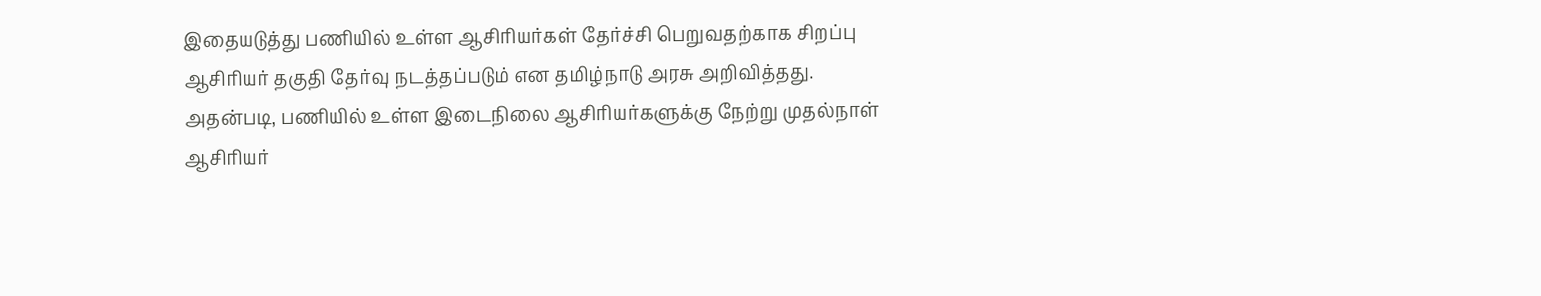இதையடுத்து பணியில் உள்ள ஆசிரியர்கள் தேர்ச்சி பெறுவதற்காக சிறப்பு ஆசிரியர் தகுதி தேர்வு நடத்தப்படும் என தமிழ்நாடு அரசு அறிவித்தது. அதன்படி, பணியில் உள்ள இடைநிலை ஆசிரியர்களுக்கு நேற்று முதல்நாள் ஆசிரியர்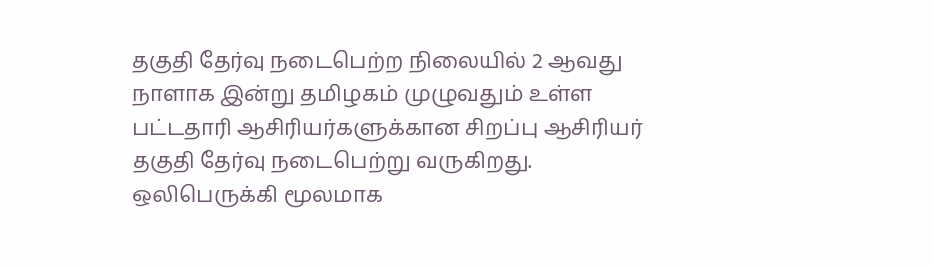தகுதி தேர்வு நடைபெற்ற நிலையில் 2 ஆவது நாளாக இன்று தமிழகம் முழுவதும் உள்ள பட்டதாரி ஆசிரியர்களுக்கான சிறப்பு ஆசிரியர் தகுதி தேர்வு நடைபெற்று வருகிறது.
ஒலிபெருக்கி மூலமாக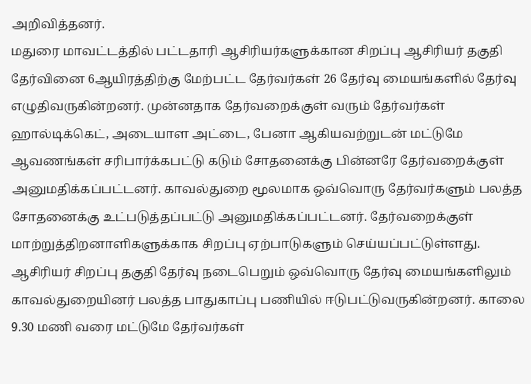அறிவித்தனர்.
மதுரை மாவட்டத்தில் பட்டதாரி ஆசிரியர்களுக்கான சிறப்பு ஆசிரியர் தகுதி தேர்வினை 6ஆயிரத்திற்கு மேற்பட்ட தேர்வர்கள் 26 தேர்வு மையங்களில் தேர்வு எழுதிவருகின்றனர். முன்னதாக தேர்வறைக்குள் வரும் தேர்வர்கள் ஹால்டிக்கெட், அடையாள அட்டை, பேனா ஆகியவற்றுடன் மட்டுமே ஆவணங்கள் சரிபார்க்கபட்டு கடும் சோதனைக்கு பின்னரே தேர்வறைக்குள் அனுமதிக்கப்பட்டனர். காவல்துறை மூலமாக ஒவ்வொரு தேர்வர்களும் பலத்த சோதனைக்கு உட்படுத்தப்பட்டு அனுமதிக்கப்பட்டனர். தேர்வறைக்குள் மாற்றுத்திறனாளிகளுக்காக சிறப்பு ஏற்பாடுகளும் செய்யப்பட்டுள்ளது. ஆசிரியர் சிறப்பு தகுதி தேர்வு நடைபெறும் ஒவ்வொரு தேர்வு மையங்களிலும் காவல்துறையினர் பலத்த பாதுகாப்பு பணியில் ஈடுபட்டுவருகின்றனர். காலை 9.30 மணி வரை மட்டுமே தேர்வர்கள்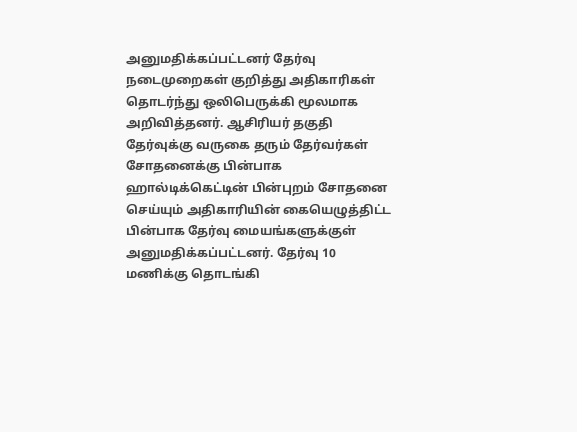அனுமதிக்கப்பட்டனர் தேர்வு நடைமுறைகள் குறித்து அதிகாரிகள் தொடர்ந்து ஒலிபெருக்கி மூலமாக அறிவித்தனர். ஆசிரியர் தகுதி தேர்வுக்கு வருகை தரும் தேர்வர்கள் சோதனைக்கு பின்பாக ஹால்டிக்கெட்டின் பின்புறம் சோதனை செய்யும் அதிகாரியின் கையெழுத்திட்ட பின்பாக தேர்வு மையங்களுக்குள் அனுமதிக்கப்பட்டனர். தேர்வு 10 மணிக்கு தொடங்கி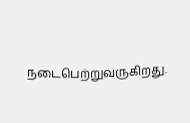நடைபெற்றுவருகிறது.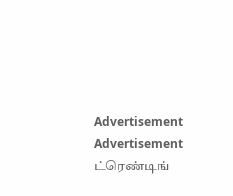Advertisement
Advertisement
ட்ரெண்டிங்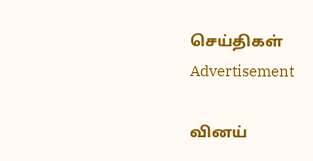செய்திகள்
Advertisement

வினய்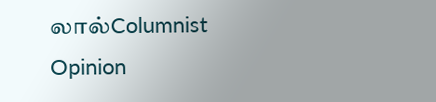லால்Columnist
Opinion